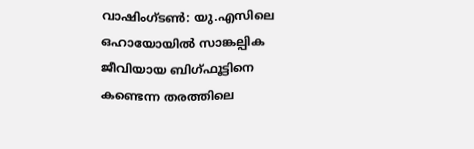വാഷിംഗ്ടൺ: യു.എസിലെ ഒഹായോയിൽ സാങ്കല്പിക ജീവിയായ ബിഗ്ഫൂട്ടിനെ കണ്ടെന്ന തരത്തിലെ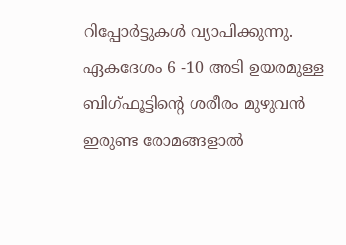റിപ്പോർട്ടുകൾ വ്യാപിക്കുന്നു. ഏകദേശം 6 -10 അടി ഉയരമുള്ള ബിഗ്ഫൂട്ടിന്റെ ശരീരം മുഴുവൻ ഇരുണ്ട രോമങ്ങളാൽ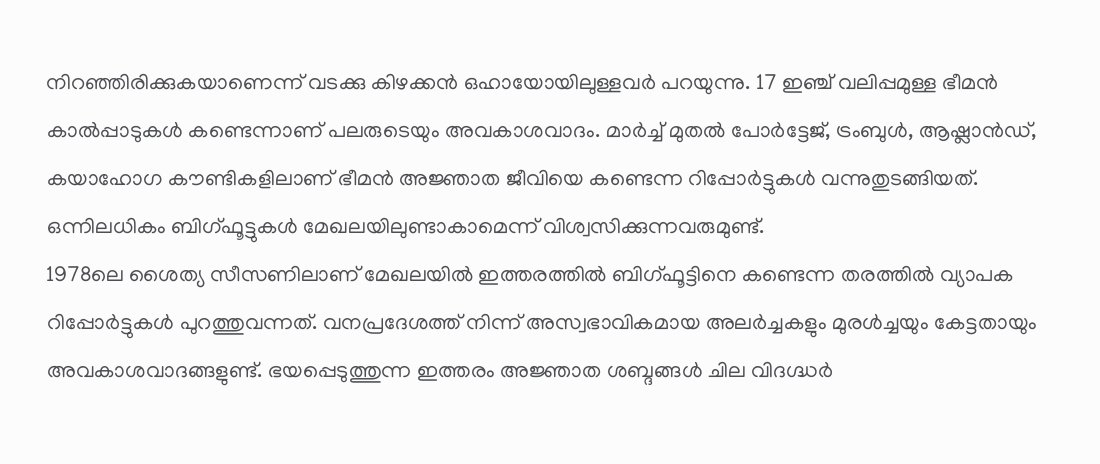നിറഞ്ഞിരിക്കുകയാണെന്ന് വടക്കു കിഴക്കൻ ഒഹായോയിലുള്ളവർ പറയുന്നു. 17 ഇഞ്ച് വലിപ്പമുള്ള ഭീമൻ കാൽപ്പാടുകൾ കണ്ടെന്നാണ് പലരുടെയും അവകാശവാദം. മാർച്ച് മുതൽ പോർട്ടേജ്, ട്രംബുൾ, ആഷ്ലാൻഡ്, കയാഹോഗ കൗണ്ടികളിലാണ് ഭീമൻ അജ്ഞാത ജീവിയെ കണ്ടെന്ന റിപ്പോർട്ടുകൾ വന്നുതുടങ്ങിയത്. ഒന്നിലധികം ബിഗ്ഫൂട്ടുകൾ മേഖലയിലുണ്ടാകാമെന്ന് വിശ്വസിക്കുന്നവരുമുണ്ട്.
1978ലെ ശൈത്യ സീസണിലാണ് മേഖലയിൽ ഇത്തരത്തിൽ ബിഗ്ഫൂട്ടിനെ കണ്ടെന്ന തരത്തിൽ വ്യാപക റിപ്പോർട്ടുകൾ പുറത്തുവന്നത്. വനപ്രദേശത്ത് നിന്ന് അസ്വഭാവികമായ അലർച്ചകളും മുരൾച്ചയും കേട്ടതായും അവകാശവാദങ്ങളുണ്ട്. ഭയപ്പെടുത്തുന്ന ഇത്തരം അജ്ഞാത ശബ്ദങ്ങൾ ചില വിദഗ്ദ്ധർ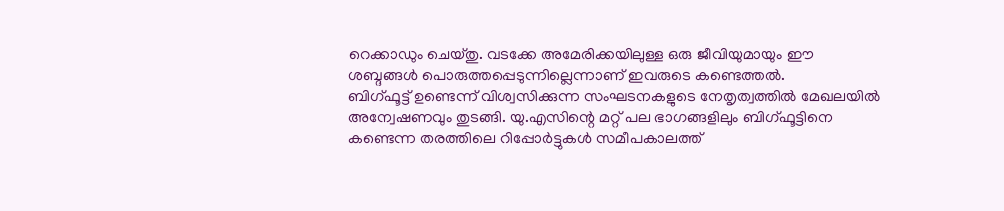റെക്കാഡും ചെയ്തു. വടക്കേ അമേരിക്കയിലുള്ള ഒരു ജീവിയുമായും ഈ ശബ്ദങ്ങൾ പൊരുത്തപ്പെടുന്നില്ലെന്നാണ് ഇവരുടെ കണ്ടെത്തൽ.
ബിഗ്ഫൂട്ട് ഉണ്ടെന്ന് വിശ്വസിക്കുന്ന സംഘടനകളുടെ നേതൃത്വത്തിൽ മേഖലയിൽ അന്വേഷണവും തുടങ്ങി. യു.എസിന്റെ മറ്റ് പല ഭാഗങ്ങളിലും ബിഗ്ഫൂട്ടിനെ കണ്ടെന്ന തരത്തിലെ റിപ്പോർട്ടുകൾ സമീപകാലത്ത്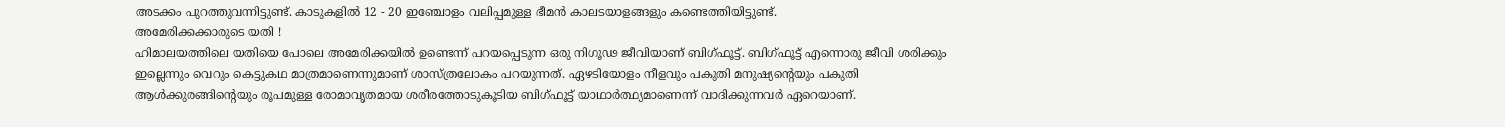അടക്കം പുറത്തുവന്നിട്ടുണ്ട്. കാടുകളിൽ 12 - 20 ഇഞ്ചോളം വലിപ്പമുള്ള ഭീമൻ കാലടയാളങ്ങളും കണ്ടെത്തിയിട്ടുണ്ട്.
അമേരിക്കക്കാരുടെ യതി !
ഹിമാലയത്തിലെ യതിയെ പോലെ അമേരിക്കയിൽ ഉണ്ടെന്ന് പറയപ്പെടുന്ന ഒരു നിഗൂഢ ജീവിയാണ് ബിഗ്ഫൂട്ട്. ബിഗ്ഫൂട്ട് എന്നൊരു ജീവി ശരിക്കും ഇല്ലെന്നും വെറും കെട്ടുകഥ മാത്രമാണെന്നുമാണ് ശാസ്ത്രലോകം പറയുന്നത്. ഏഴടിയോളം നീളവും പകുതി മനുഷ്യന്റെയും പകുതി ആൾക്കുരങ്ങിന്റെയും രൂപമുള്ള രോമാവൃതമായ ശരീരത്തോടുകൂടിയ ബിഗ്ഫൂട്ട് യാഥാർത്ഥ്യമാണെന്ന് വാദിക്കുന്നവർ ഏറെയാണ്.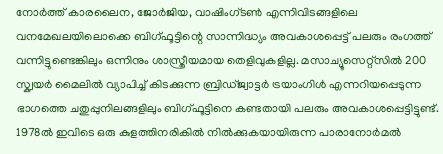നോർത്ത് കാരലൈന, ജോർജിയ, വാഷിംഗ്ടൺ എന്നിവിടങ്ങളിലെ വനമേഖലയിലൊക്കെ ബിഗ്ഫൂട്ടിന്റെ സാന്നിദ്ധ്യം അവകാശപ്പെട്ട് പലരും രംഗത്ത് വന്നിട്ടുണ്ടെങ്കിലും ഒന്നിനും ശാസ്ത്രീയമായ തെളിവുകളില്ല. മസാച്യൂസെറ്റ്സിൽ 200 സ്ക്വയർ മൈലിൽ വ്യാപിച്ച് കിടക്കുന്ന ബ്രിഡ്ജ്വാട്ടർ ട്രയാംഗിൾ എന്നറിയപ്പെടുന്ന ഭാഗത്തെ ചതുപ്പുനിലങ്ങളിലും ബിഗ്ഫൂട്ടിനെ കണ്ടതായി പലരും അവകാശപ്പെട്ടിട്ടുണ്ട്.
1978ൽ ഇവിടെ ഒരു കുളത്തിനരികിൽ നിൽക്കുകയായിരുന്ന പാരാനോർമൽ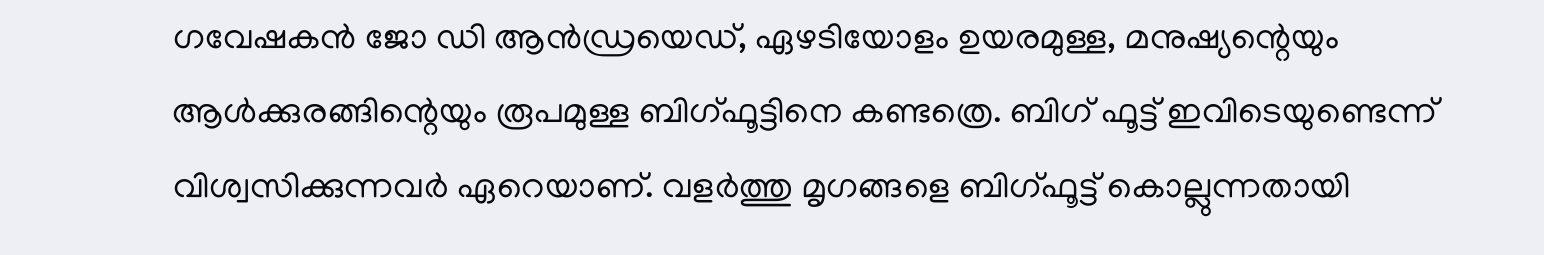ഗവേഷകൻ ജോ ഡി ആൻഡ്രയെഡ്, ഏഴടിയോളം ഉയരമുള്ള, മനുഷ്യന്റെയും ആൾക്കുരങ്ങിന്റെയും രൂപമുള്ള ബിഗ്ഫൂട്ടിനെ കണ്ടത്രെ. ബിഗ് ഫൂട്ട് ഇവിടെയുണ്ടെന്ന് വിശ്വസിക്കുന്നവർ ഏറെയാണ്. വളർത്തു മൃഗങ്ങളെ ബിഗ്ഫൂട്ട് കൊല്ലുന്നതായി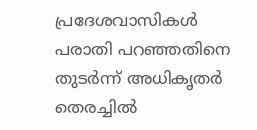പ്രദേശവാസികൾ പരാതി പറഞ്ഞതിനെ തുടർന്ന് അധികൃതർ തെരച്ചിൽ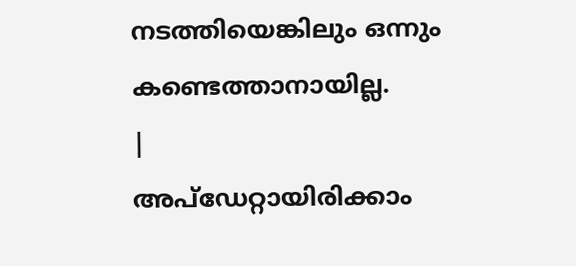നടത്തിയെങ്കിലും ഒന്നും കണ്ടെത്താനായില്ല.
|
അപ്ഡേറ്റായിരിക്കാം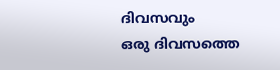ദിവസവും
ഒരു ദിവസത്തെ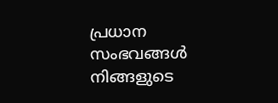പ്രധാന സംഭവങ്ങൾ നിങ്ങളുടെ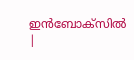ഇൻബോക്സിൽ |